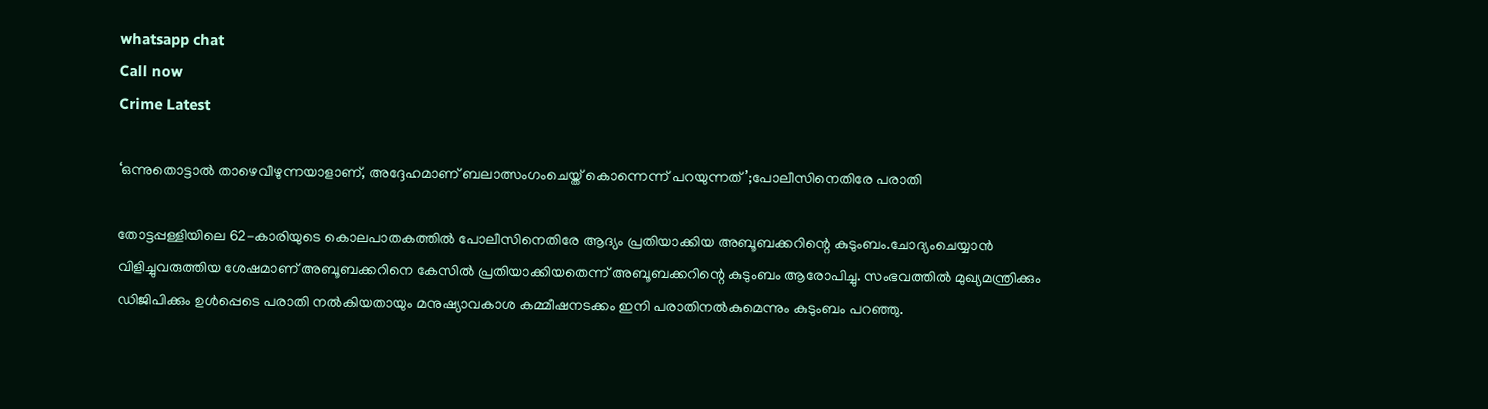whatsapp chat
Call now
Crime Latest

‘ഒന്നുതൊട്ടാല്‍ താഴെവീഴുന്നയാളാണ്, അദ്ദേഹമാണ് ബലാത്സംഗംചെയ്ത് കൊന്നെന്ന് പറയുന്നത്’;പോലീസിനെതിരേ പരാതി

തോട്ടപ്പള്ളിയിലെ 62-കാരിയുടെ കൊലപാതകത്തില്‍ പോലീസിനെതിരേ ആദ്യം പ്രതിയാക്കിയ അബൂബക്കറിന്റെ കുടുംബം.ചോദ്യംചെയ്യാൻ വിളിച്ചുവരുത്തിയ ശേഷമാണ് അബൂബക്കറിനെ കേസില്‍ പ്രതിയാക്കിയതെന്ന് അബൂബക്കറിന്റെ കുടുംബം ആരോപിച്ചു. സംഭവത്തില്‍ മുഖ്യമന്ത്രിക്കും ഡിജിപിക്കും ഉള്‍പ്പെടെ പരാതി നല്‍കിയതായും മനുഷ്യാവകാശ കമ്മീഷനടക്കം ഇനി പരാതിനല്‍കുമെന്നും കുടുംബം പറഞ്ഞു.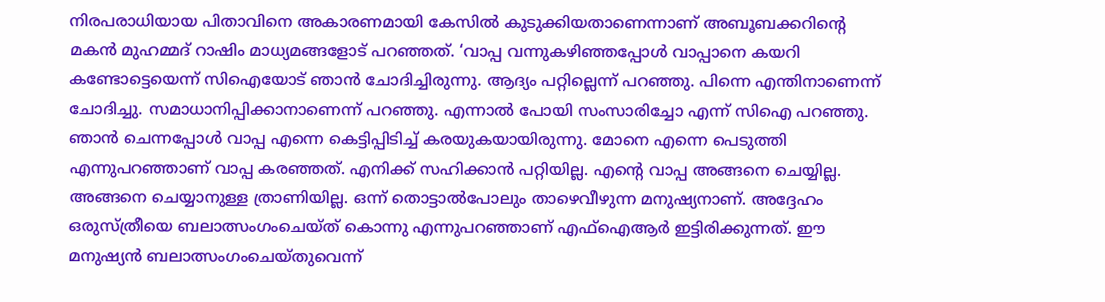നിരപരാധിയായ പിതാവിനെ അകാരണമായി കേസില്‍ കുടുക്കിയതാണെന്നാണ് അബൂബക്കറിന്റെ മകൻ മുഹമ്മദ് റാഷിം മാധ്യമങ്ങളോട് പറഞ്ഞത്. ‘വാപ്പ വന്നുകഴിഞ്ഞപ്പോള്‍ വാപ്പാനെ കയറി കണ്ടോട്ടെയെന്ന് സിഐയോട് ഞാൻ ചോദിച്ചിരുന്നു. ആദ്യം പറ്റില്ലെന്ന് പറഞ്ഞു. പിന്നെ എന്തിനാണെന്ന് ചോദിച്ചു. സമാധാനിപ്പിക്കാനാണെന്ന് പറഞ്ഞു. എന്നാല്‍ പോയി സംസാരിച്ചോ എന്ന് സിഐ പറഞ്ഞു. ഞാൻ ചെന്നപ്പോള്‍ വാപ്പ എന്നെ കെട്ടിപ്പിടിച്ച്‌ കരയുകയായിരുന്നു. മോനെ എന്നെ പെടുത്തി എന്നുപറഞ്ഞാണ് വാപ്പ കരഞ്ഞത്. എനിക്ക് സഹിക്കാൻ പറ്റിയില്ല. എന്റെ വാപ്പ അങ്ങനെ ചെയ്യില്ല. അങ്ങനെ ചെയ്യാനുള്ള ത്രാണിയില്ല. ഒന്ന് തൊട്ടാല്‍പോലും താഴെവീഴുന്ന മനുഷ്യനാണ്. അദ്ദേഹം ഒരുസ്ത്രീയെ ബലാത്സംഗംചെയ്ത് കൊന്നു എന്നുപറഞ്ഞാണ് എഫ്‌ഐആർ ഇട്ടിരിക്കുന്നത്. ഈ മനുഷ്യൻ ബലാത്സംഗംചെയ്തുവെന്ന്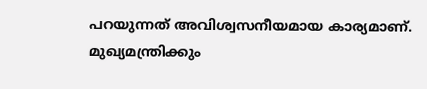പറയുന്നത് അവിശ്വസനീയമായ കാര്യമാണ്. മുഖ്യമന്ത്രിക്കും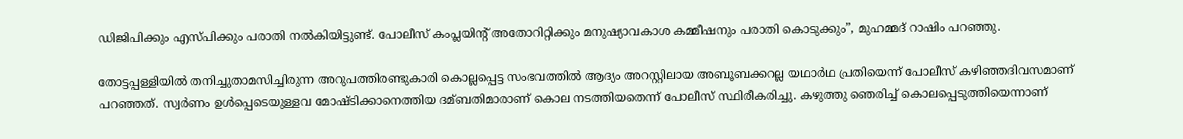ഡിജിപിക്കും എസ്പിക്കും പരാതി നല്‍കിയിട്ടുണ്ട്. പോലീസ് കംപ്ലയിന്റ് അതോറിറ്റിക്കും മനുഷ്യാവകാശ കമ്മീഷനും പരാതി കൊടുക്കും”, മുഹമ്മദ് റാഷിം പറഞ്ഞു.

തോട്ടപ്പള്ളിയില്‍ തനിച്ചുതാമസിച്ചിരുന്ന അറുപത്തിരണ്ടുകാരി കൊല്ലപ്പെട്ട സംഭവത്തില്‍ ആദ്യം അറസ്റ്റിലായ അബൂബക്കറല്ല യഥാർഥ പ്രതിയെന്ന് പോലീസ് കഴിഞ്ഞദിവസമാണ് പറഞ്ഞത്. സ്വർണം ഉള്‍പ്പെടെയുള്ളവ മോഷ്ടിക്കാനെത്തിയ ദമ്ബതിമാരാണ് കൊല നടത്തിയതെന്ന് പോലീസ് സ്ഥിരീകരിച്ചു. കഴുത്തു ഞെരിച്ച്‌ കൊലപ്പെടുത്തിയെന്നാണ്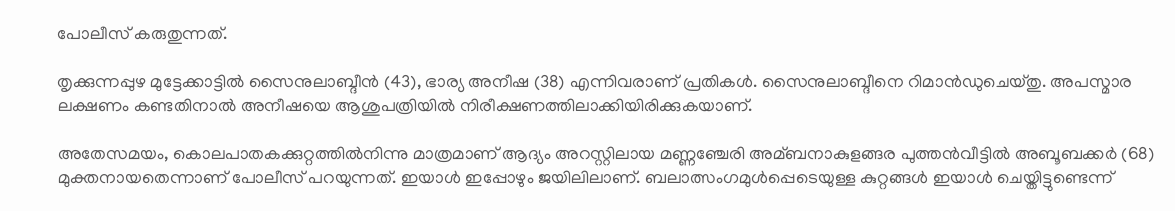പോലീസ് കരുതുന്നത്.

തൃക്കുന്നപ്പുഴ മുട്ടേക്കാട്ടില്‍ സൈനുലാബ്ദീൻ (43), ഭാര്യ അനീഷ (38) എന്നിവരാണ് പ്രതികള്‍. സൈനുലാബ്ദീനെ റിമാൻഡുചെയ്തു. അപസ്മാര ലക്ഷണം കണ്ടതിനാല്‍ അനീഷയെ ആശുപത്രിയില്‍ നിരീക്ഷണത്തിലാക്കിയിരിക്കുകയാണ്.

അതേസമയം, കൊലപാതകക്കുറ്റത്തില്‍നിന്നു മാത്രമാണ് ആദ്യം അറസ്റ്റിലായ മണ്ണഞ്ചേരി അമ്ബനാകുളങ്ങര പുത്തൻവീട്ടില്‍ അബൂബക്കർ (68) മുക്തനായതെന്നാണ് പോലീസ് പറയുന്നത്. ഇയാള്‍ ഇപ്പോഴും ജയിലിലാണ്. ബലാത്സംഗമുള്‍പ്പെടെയുള്ള കുറ്റങ്ങള്‍ ഇയാള്‍ ചെയ്തിട്ടുണ്ടെന്ന്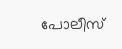പോലീസ്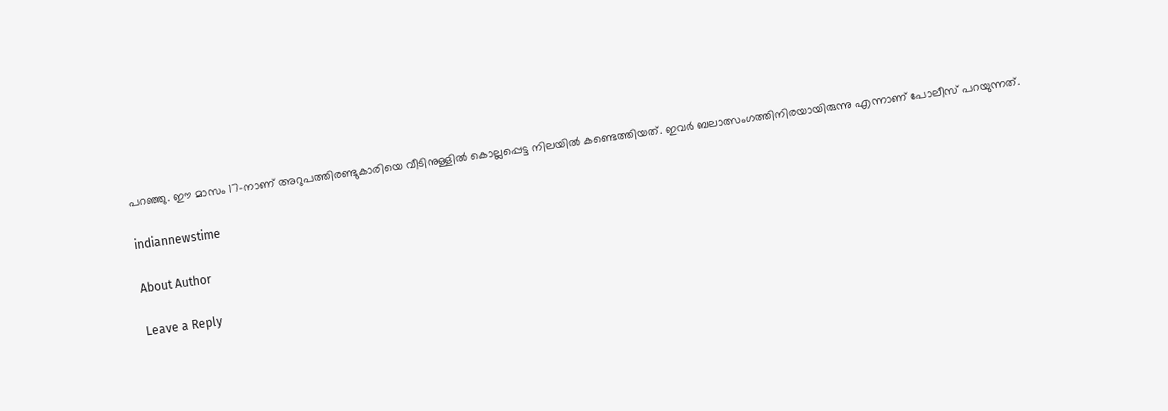പറഞ്ഞു. ഈ മാസം 17-നാണ് അറുപത്തിരണ്ടുകാരിയെ വീടിനുള്ളില്‍ കൊല്ലപ്പെട്ട നിലയില്‍ കണ്ടെത്തിയത്. ഇവർ ബലാത്സംഗത്തിനിരയായിരുന്നു എന്നാണ് പോലീസ് പറയുന്നത്.

indiannewstime

About Author

Leave a Reply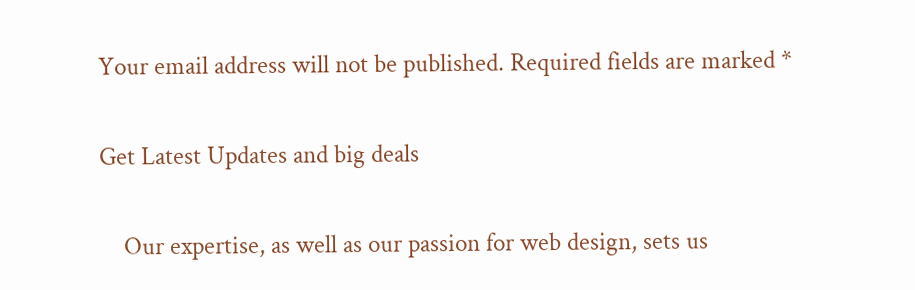Your email address will not be published. Required fields are marked *

Get Latest Updates and big deals

    Our expertise, as well as our passion for web design, sets us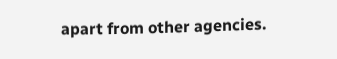apart from other agencies.